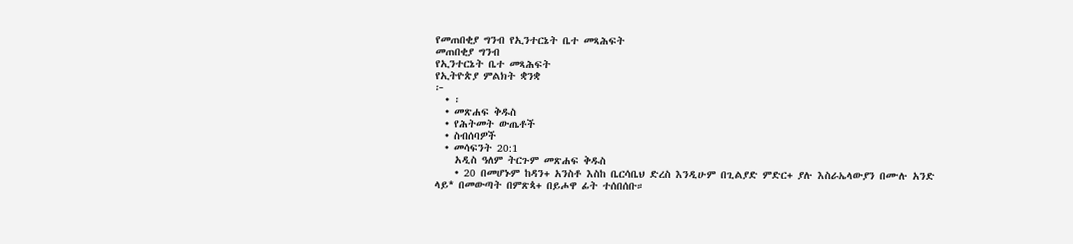የመጠበቂያ ግንብ የኢንተርኔት ቤተ መጻሕፍት
መጠበቂያ ግንብ
የኢንተርኔት ቤተ መጻሕፍት
የኢትዮጵያ ምልክት ቋንቋ
፦
  • ፡
  • መጽሐፍ ቅዱስ
  • የሕትመት ውጤቶች
  • ስብሰባዎች
  • መሳፍንት 20:1
    አዲስ ዓለም ትርጉም መጽሐፍ ቅዱስ
    • 20 በመሆኑም ከዳን+ አንስቶ እስከ ቤርሳቤህ ድረስ እንዲሁም በጊልያድ ምድር+ ያሉ እስራኤላውያን በሙሉ አንድ ላይ* በመውጣት በምጽጳ+ በይሖዋ ፊት ተሰበሰቡ።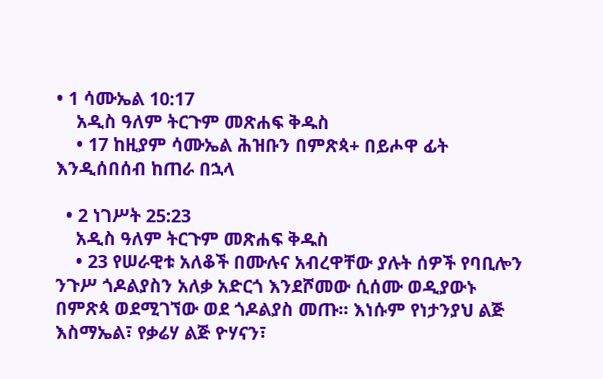• 1 ሳሙኤል 10:17
    አዲስ ዓለም ትርጉም መጽሐፍ ቅዱስ
    • 17 ከዚያም ሳሙኤል ሕዝቡን በምጽጳ+ በይሖዋ ፊት እንዲሰበሰብ ከጠራ በኋላ

  • 2 ነገሥት 25:23
    አዲስ ዓለም ትርጉም መጽሐፍ ቅዱስ
    • 23 የሠራዊቱ አለቆች በሙሉና አብረዋቸው ያሉት ሰዎች የባቢሎን ንጉሥ ጎዶልያስን አለቃ አድርጎ እንደሾመው ሲሰሙ ወዲያውኑ በምጽጳ ወደሚገኘው ወደ ጎዶልያስ መጡ። እነሱም የነታንያህ ልጅ እስማኤል፣ የቃሬሃ ልጅ ዮሃናን፣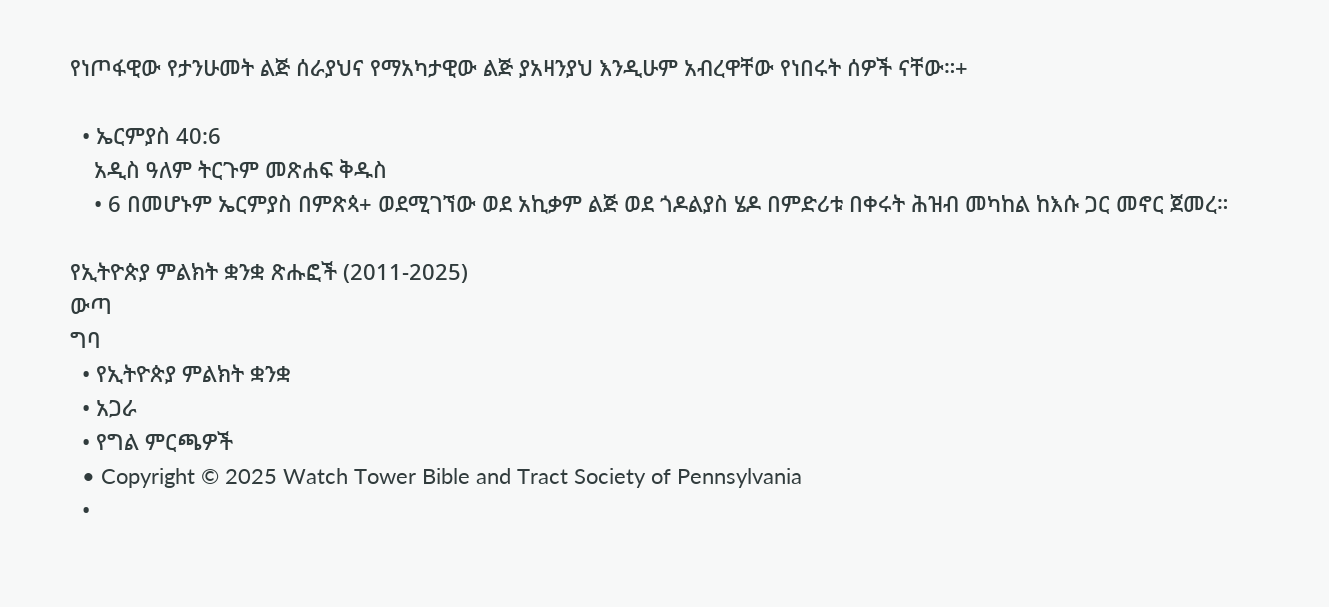የነጦፋዊው የታንሁመት ልጅ ሰራያህና የማአካታዊው ልጅ ያአዛንያህ እንዲሁም አብረዋቸው የነበሩት ሰዎች ናቸው።+

  • ኤርምያስ 40:6
    አዲስ ዓለም ትርጉም መጽሐፍ ቅዱስ
    • 6 በመሆኑም ኤርምያስ በምጽጳ+ ወደሚገኘው ወደ አኪቃም ልጅ ወደ ጎዶልያስ ሄዶ በምድሪቱ በቀሩት ሕዝብ መካከል ከእሱ ጋር መኖር ጀመረ።

የኢትዮጵያ ምልክት ቋንቋ ጽሑፎች (2011-2025)
ውጣ
ግባ
  • የኢትዮጵያ ምልክት ቋንቋ
  • አጋራ
  • የግል ምርጫዎች
  • Copyright © 2025 Watch Tower Bible and Tract Society of Pennsylvania
  •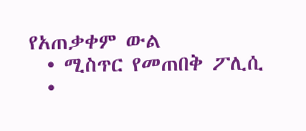የአጠቃቀም ውል
  • ሚስጥር የመጠበቅ ፖሊሲ
  •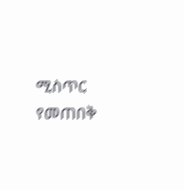ሚስጥር የመጠበቅ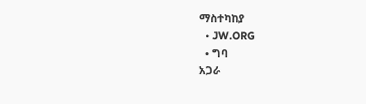ማስተካከያ
  • JW.ORG
  • ግባ
አጋራ